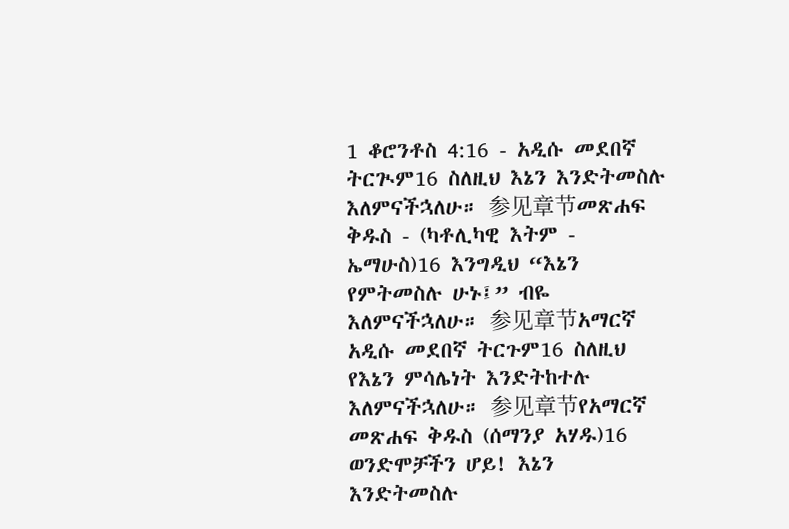1 ቆሮንቶስ 4:16 - አዲሱ መደበኛ ትርጒም16 ስለዚህ እኔን እንድትመስሉ እለምናችኋለሁ። 参见章节መጽሐፍ ቅዱስ - (ካቶሊካዊ እትም - ኤማሁስ)16 እንግዲህ “እኔን የምትመስሉ ሁኑ፤” ብዬ እለምናችኋለሁ። 参见章节አማርኛ አዲሱ መደበኛ ትርጉም16 ስለዚህ የእኔን ምሳሌነት እንድትከተሉ እለምናችኋለሁ። 参见章节የአማርኛ መጽሐፍ ቅዱስ (ሰማንያ አሃዱ)16 ወንድሞቻችን ሆይ! እኔን እንድትመስሉ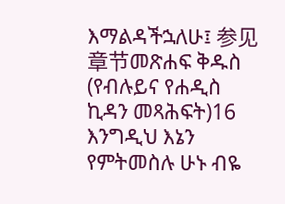እማልዳችኋለሁ፤ 参见章节መጽሐፍ ቅዱስ (የብሉይና የሐዲስ ኪዳን መጻሕፍት)16 እንግዲህ እኔን የምትመስሉ ሁኑ ብዬ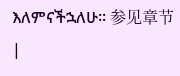እለምናችኋለሁ። 参见章节 |